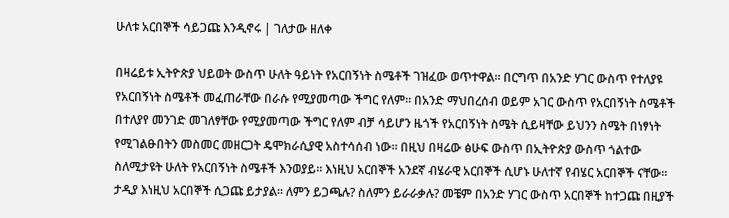ሁለቱ አርበኞች ሳይጋጩ እንዲኖሩ | ገለታው ዘለቀ

በዛሬይቱ ኢትዮጵያ ህይወት ውስጥ ሁለት ዓይነት የአርበኝነት ስሜቶች ገዝፈው ወጥተዋል። በርግጥ በአንድ ሃገር ውስጥ የተለያዩ የአርበኝነት ስሜቶች መፈጠራቸው በራሱ የሚያመጣው ችግር የለም። በአንድ ማህበረሰብ ወይም አገር ውስጥ የአርበኝነት ስሜቶች በተለያየ መንገድ መገለፃቸው የሚያመጣው ችግር የለም ብቻ ሳይሆን ዜጎች የአርበኝነት ስሜት ሲይዛቸው ይህንን ስሜት በነፃነት የሚገልፁበትን መስመር መዘርጋት ዴሞክራሲያዊ አስተሳሰብ ነው። በዚህ በዛሬው ፅሁፍ ውስጥ በኢትዮጵያ ውስጥ ጎልተው ስለሚታዩት ሁለት የአርበኝነት ስሜቶች እንወያይ። እነዚህ አርበኞች አንደኛ ብሄራዊ አርበኞች ሲሆኑ ሁለተኛ የብሄር አርበኞች ናቸው። ታዲያ እነዚህ አርበኞች ሲጋጩ ይታያል። ለምን ይጋጫሉ? ስለምን ይራራቃሉ? መቼም በአንድ ሃገር ውስጥ አርበኞች ከተጋጩ በዚያች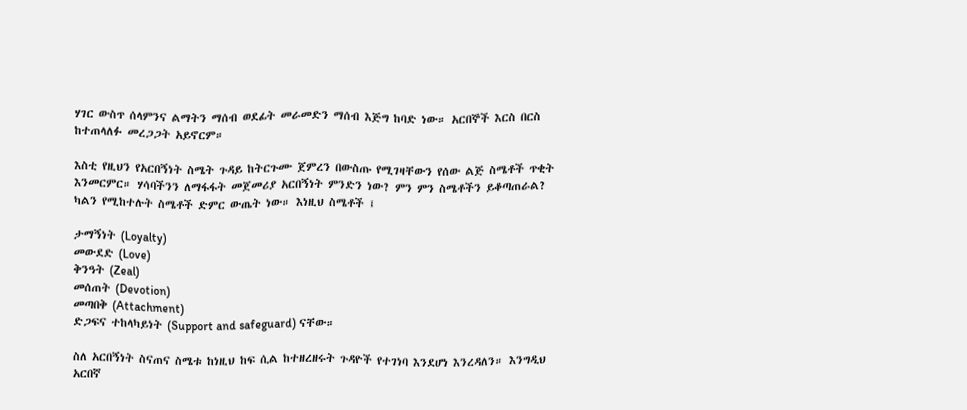ሃገር ውስጥ ሰላምንና ልማትን ማሰብ ወደፊት መራመድን ማሰብ እጅግ ከባድ ነው። አርበኞች እርስ በርስ ከተጠላለፉ መረጋጋት አይኖርም።

እስቲ የዚህን የአርበኝነት ስሜት ጉዳይ ከትርጉሙ ጀምረን በውስጡ የሚገዛቸውን የሰው ልጅ ስሜቶች ጥቂት እንመርምር። ሃሳባችንን ለማፋፋት መጀመሪያ አርበኝነት ምንድን ነው? ምን ምን ስሜቶችን ይቆጣጠራል? ካልን የሚከተሉት ስሜቶች ድምር ውጤት ነው። እነዚህ ስሜቶች ፤

ታማኝነት (Loyalty)
መውደድ (Love)
ቅንዓት (Zeal)
መሰጠት (Devotion)
መጣበቅ (Attachment)
ድጋፍና ተከላካይነት (Support and safeguard) ናቸው።

ስለ አርበኝነት ስናጠና ስሜቱ ከነዚህ ከፍ ሲል ከተዘረዘሩት ጉዳዮች የተገነባ እንደሆነ እንረዳለን። እንግዲህ አርበኛ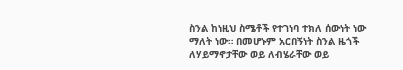ስንል ከነዚህ ስሜቶች የተገነባ ተክለ ሰውነት ነው ማለት ነው። በመሆኑም አርበኝነት ስንል ዜጎች ለሃይማኖታቸው ወይ ለብሄራቸው ወይ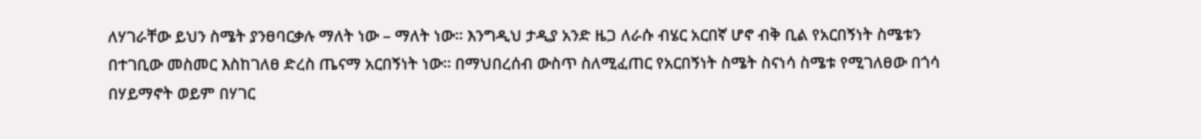ለሃገራቸው ይህን ስሜት ያንፀባርቃሉ ማለት ነው – ማለት ነው። እንግዲህ ታዲያ አንድ ዜጋ ለራሱ ብሄር አርበኛ ሆኖ ብቅ ቢል የአርበኝነት ስሜቱን በተገቢው መስመር እስከገለፀ ድረስ ጤናማ አርበኝነት ነው። በማህበረሰብ ውስጥ ስለሚፈጠር የአርበኝነት ስሜት ስናነሳ ስሜቱ የሚገለፀው በጎሳ በሃይማኖት ወይም በሃገር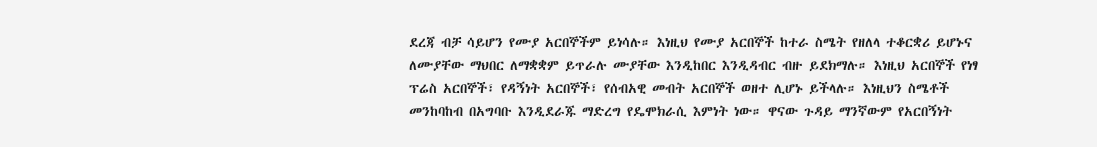ደረጃ ብቻ ሳይሆን የሙያ አርበኞችም ይነሳሉ። እነዚህ የሙያ አርበኞች ከተራ ስሜት የዘለላ ተቆርቋሪ ይሆኑና ለሙያቸው ማህበር ለማቋቋም ይጥራሉ ሙያቸው እንዲከበር እንዲዳብር ብዙ ይደክማሉ። እነዚህ አርበኞች የነፃ ፕሬስ አርበኞች፣ የዳኝነት አርበኞች፣ የሰብአዊ መብት አርበኞች ወዘተ ሊሆኑ ይችላሉ። እነዚህን ስሜቶች መንከባከብ በአግባቡ እንዲደራጁ ማድረግ የዴሞክራሲ እምነት ነው። ዋናው ጉዳይ ማንኛውም የአርበኝነት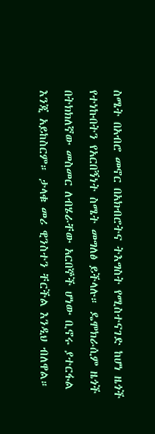ስሜት በአብሮ መኖር በአክብሮትና ትእግስት የሚስተናገድ ከሆነ ዜጎች የተነኩበትን የአርበኝነት ስሜት መግለፅ ይችላሉ። ዴሞክራሲም ዜጎች በትክክለኛው መስመር ለብሄራቸው አርበኞች ሆነው ቢኖሩ ያተርፋል እንጂ አይከስርም። ታላቁ መሪ ዊንስተን ቸርችል እንዲህ ብለዋል።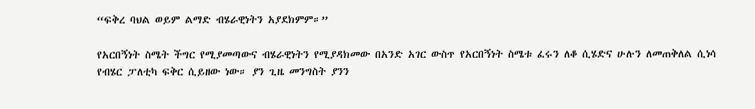“ፍቅረ ባህል ወይም ልማድ ብሄራዊነትን አያደክምም።”

የአርበኝነት ስሜት ችግር የሚያመጣውና ብሄራዊነትን የሚያዳክመው በአንድ አገር ውስጥ የአርበኝነት ስሜቱ ፈሩን ለቆ ሲሄድና ሁሉን ለመጠቅለል ሲነሳ የብሄር ፓለቲካ ፍቅር ሲይዘው ነው። ያን ጊዜ መንግስት ያንን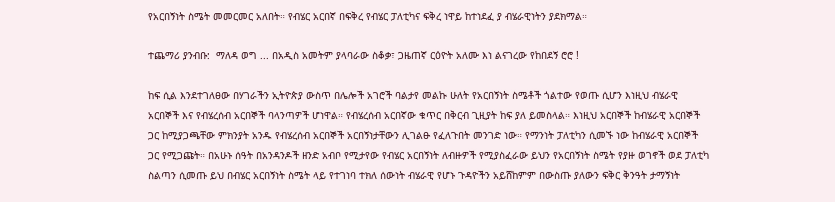የአርበኝነት ስሜት መመርመር አለበት። የብሄር አርበኛ በፍቅረ የብሄር ፓለቲካና ፍቅረ ነዋይ ከተነደፈ ያ ብሄራዊነትን ያደክማል።

ተጨማሪ ያንብቡ:  ማለዳ ወግ ... በአዲስ አመትም ያላባራው ስቆቃ፣ ጋዜጠኛ ርዕዮት አለሙ እነ ልናገረው የከበደኝ ሮሮ !

ከፍ ሲል እንደተገለፀው በሃገራችን ኢትዮጵያ ውስጥ በሌሎች አገሮች ባልታየ መልኩ ሁለት የአርበኝነት ስሜቶች ጎልተው የወጡ ሲሆን እነዚህ ብሄራዊ አርበኞች እና የብሄረሰብ አርበኞች ባላንጣዎች ሆነዋል። የብሄረሰብ አርበኛው ቁጥር በቅርብ ጊዚያት ከፍ ያለ ይመስላል። እነዚህ አርበኞች ከብሄራዊ አርበኞች ጋር ከሚያጋጫቸው ምክንያት አንዱ የብሄረሰብ አርበኞች አርበኝነታቸውን ሊገልፁ የፈለጉበት መንገድ ነው። የማንነት ፓለቲካን ሲመኙ ነው ከብሄራዊ አርበኞች ጋር የሚጋጩት። በአሁኑ ሰዓት በአንዳንዶች ዘንድ አብቦ የሚታየው የብሄር አርበኝነት ለብዙዎች የሚያስፈራው ይህን የአርበኝነት ስሜት የያዙ ወገኖች ወደ ፓለቲካ ስልጣን ሲመጡ ይህ በብሄር አርበኝነት ስሜት ላይ የተገነባ ተክለ ሰውነት ብሄራዊ የሆኑ ጉዳዮችን አይሸከምም በውስጡ ያለውን ፍቅር ቅንዓት ታማኝነት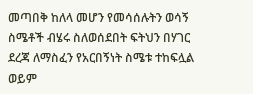መጣበቅ ከለላ መሆን የመሳሰሉትን ወሳኝ ስሜቶች ብሄሩ ስለወሰደበት ፍትህን በሃገር ደረጃ ለማስፈን የአርበኝነት ስሜቱ ተከፍሏል ወይም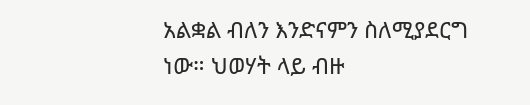አልቋል ብለን እንድናምን ስለሚያደርግ ነው። ህወሃት ላይ ብዙ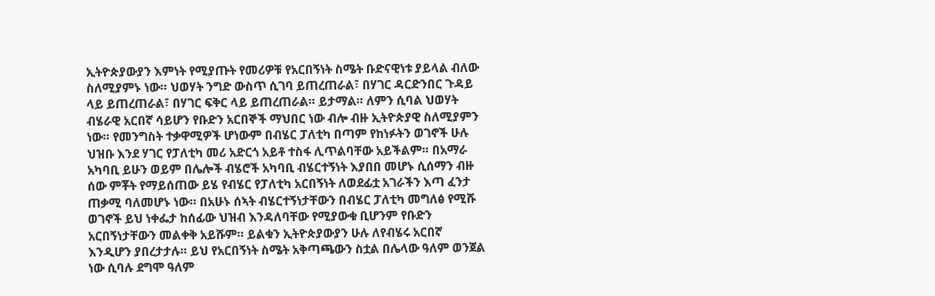ኢትዮጵያውያን እምነት የሚያጡት የመሪዎቹ የአርበኝነት ስሜት ቡድናዊነቱ ያይላል ብለው ስለሚያምኑ ነው። ህወሃት ንግድ ውስጥ ሲገባ ይጠረጠራል፣ በሃገር ዳርድንበር ጉዳይ ላይ ይጠረጠራል፣ በሃገር ፍቅር ላይ ይጠረጠራል። ይታማል። ለምን ሲባል ህወሃት ብሄራዊ አርበኛ ሳይሆን የቡድን አርበኞች ማህበር ነው ብሎ ብዙ ኢትዮጵያዊ ስለሚያምን ነው። የመንግስት ተቃዋሚዎች ሆነውም በብሄር ፓለቲካ በጣም የከነፉትን ወገኖች ሁሉ ህዝቡ እንደ ሃገር የፓለቲካ መሪ አድርጎ አይቶ ተስፋ ሊጥልባቸው አይችልም። በአማራ አካባቢ ይሁን ወይም በሌሎች ብሄሮች አካባቢ ብሄርተኝነት እያበበ መሆኑ ሲሰማን ብዙ ሰው ምቾት የማይሰጠው ይሄ የብሄር የፓለቲካ አርበኝነት ለወደፊቷ አገራችን እጣ ፈንታ ጠቃሚ ባለመሆኑ ነው። በአሁኑ ሰኣት ብሄርተኝነታቸውን በብሄር ፓለቲካ መግለፅ የሚሹ ወገኖች ይህ ነቀፌታ ከሰፊው ህዝብ እንዳለባቸው የሚያውቁ ቢሆንም የቡድን አርበኝነታቸውን መልቀቅ አይሹም። ይልቁን ኢትዮጵያውያን ሁሉ ለየብሄሩ አርበኛ እንዲሆን ያበረታታሉ። ይህ የአርበኝነት ስሜት አቅጣጫውን ስቷል በሌላው ዓለም ወንጀል ነው ሲባሉ ደግሞ ዓለም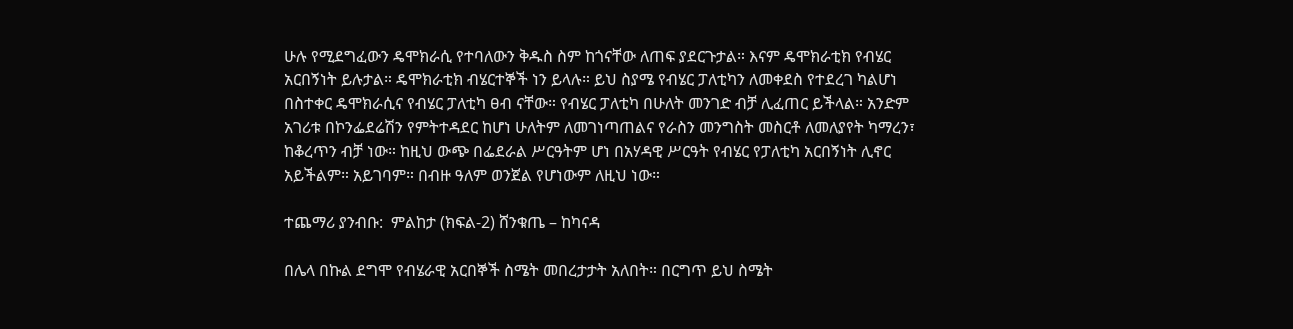ሁሉ የሚደግፈውን ዴሞክራሲ የተባለውን ቅዱስ ስም ከጎናቸው ለጠፍ ያደርጉታል። እናም ዴሞክራቲክ የብሄር አርበኝነት ይሉታል። ዴሞክራቲክ ብሄርተኞች ነን ይላሉ። ይህ ስያሜ የብሄር ፓለቲካን ለመቀደስ የተደረገ ካልሆነ በስተቀር ዴሞክራሲና የብሄር ፓለቲካ ፀብ ናቸው። የብሄር ፓለቲካ በሁለት መንገድ ብቻ ሊፈጠር ይችላል። አንድም አገሪቱ በኮንፌደሬሽን የምትተዳደር ከሆነ ሁለትም ለመገነጣጠልና የራስን መንግስት መስርቶ ለመለያየት ካማረን፣ ከቆረጥን ብቻ ነው። ከዚህ ውጭ በፌደራል ሥርዓትም ሆነ በአሃዳዊ ሥርዓት የብሄር የፓለቲካ አርበኝነት ሊኖር አይችልም። አይገባም። በብዙ ዓለም ወንጀል የሆነውም ለዚህ ነው።

ተጨማሪ ያንብቡ:  ምልከታ (ክፍል-2) ሸንቁጤ – ከካናዳ

በሌላ በኩል ደግሞ የብሄራዊ አርበኞች ስሜት መበረታታት አለበት። በርግጥ ይህ ስሜት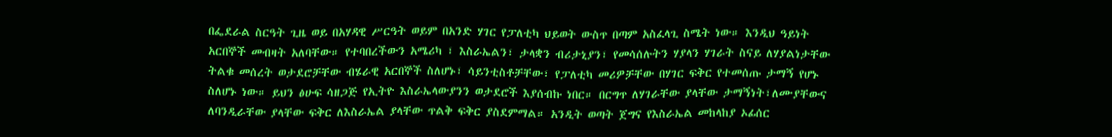በፌደራል ስርዓት ጊዜ ወይ በአሃዳዊ ሥርዓት ወይም በአንድ ሃገር የፓለቲካ ህይወት ውስጥ በጣም አስፈላጊ ስሜት ነው። እንዲህ ዓይነት አርበኞች መብዛት አለባቸው። የተባበረችውን አሜሪካ ፣ እስራኤልን፣ ታላቋን ብሪታኒያን፣ የመሳሰሉትን ሃያላን ሃገራት ስናይ ለሃያልነታቸው ትልቁ መሰረት ወታደሮቻቸው ብሄራዊ አርበኞች ስለሆኑ፣ ሳይንቲስቶቻቸው፣ የፓለቲካ መሪዎቻቸው በሃገር ፍቅር የተመሰጡ ታማኝ የሆኑ ስለሆኑ ነው። ይህን ፅሁፍ ሳዘጋጅ የኢትዮ እስራኤላውያንን ወታደሮች እያሰብኩ ነበር። በርግጥ ለሃገራቸው ያላቸው ታማኝነት፣ለሙያቸውና ለባንዲራቸው ያላቸው ፍቅር ለእስራኤል ያላቸው ጥልቅ ፍቅር ያስደምማል። አንዲት ወጣት ጀግና የእስራኤል መከላከያ ኦፊሰር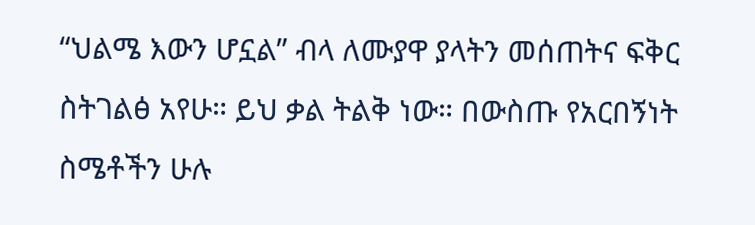“ህልሜ እውን ሆኗል” ብላ ለሙያዋ ያላትን መሰጠትና ፍቅር ስትገልፅ አየሁ። ይህ ቃል ትልቅ ነው። በውስጡ የአርበኝነት ስሜቶችን ሁሉ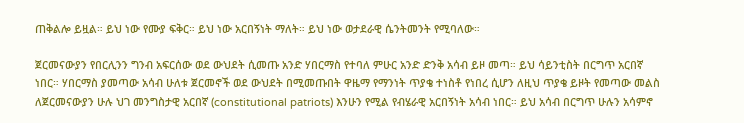ጠቅልሎ ይዟል። ይህ ነው የሙያ ፍቅር። ይህ ነው አርበኝነት ማለት። ይህ ነው ወታደራዊ ሴንትመንት የሚባለው።

ጀርመናውያን የበርሊንን ግንብ አፍርሰው ወደ ውህደት ሲመጡ አንድ ሃበርማስ የተባለ ምሁር አንድ ድንቅ አሳብ ይዞ መጣ። ይህ ሳይንቲስት በርግጥ አርበኛ ነበር። ሃበርማስ ያመጣው አሳብ ሁለቱ ጀርመኖች ወደ ውህደት በሚመጡበት ዋዜማ የማንነት ጥያቄ ተነስቶ የነበረ ሲሆን ለዚህ ጥያቄ ይዞት የመጣው መልስ ለጀርመናውያን ሁሉ ህገ መንግስታዊ አርበኛ (constitutional patriots) እንሁን የሚል የብሄራዊ አርበኝነት አሳብ ነበር። ይህ አሳብ በርግጥ ሁሉን አሳምኖ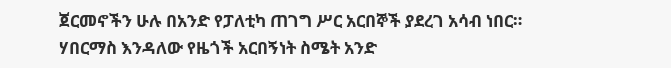ጀርመኖችን ሁሉ በአንድ የፓለቲካ ጠገግ ሥር አርበኞች ያደረገ አሳብ ነበር። ሃበርማስ እንዳለው የዜጎች አርበኝነት ስሜት አንድ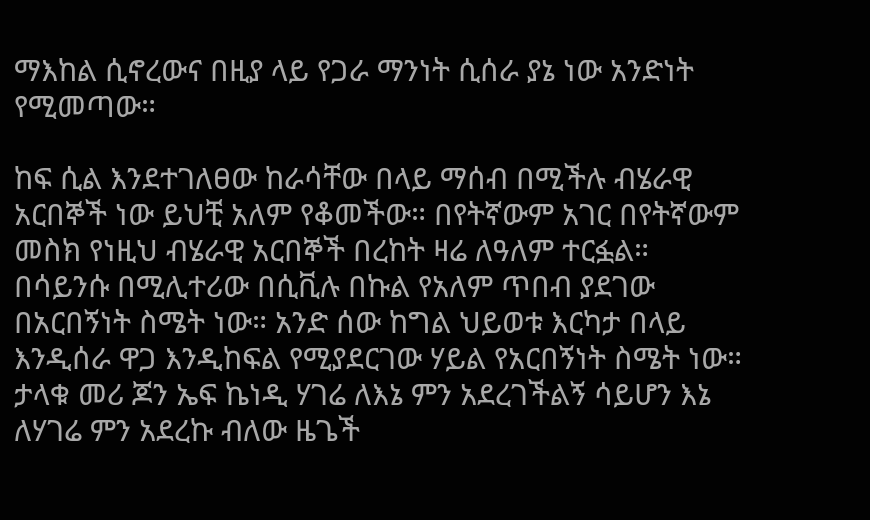ማእከል ሲኖረውና በዚያ ላይ የጋራ ማንነት ሲሰራ ያኔ ነው አንድነት የሚመጣው።

ከፍ ሲል እንደተገለፀው ከራሳቸው በላይ ማሰብ በሚችሉ ብሄራዊ አርበኞች ነው ይህቺ አለም የቆመችው። በየትኛውም አገር በየትኛውም መስክ የነዚህ ብሄራዊ አርበኞች በረከት ዛሬ ለዓለም ተርፏል። በሳይንሱ በሚሊተሪው በሲቪሉ በኩል የአለም ጥበብ ያደገው በአርበኝነት ስሜት ነው። አንድ ሰው ከግል ህይወቱ እርካታ በላይ እንዲሰራ ዋጋ እንዲከፍል የሚያደርገው ሃይል የአርበኝነት ስሜት ነው። ታላቁ መሪ ጆን ኤፍ ኬነዲ ሃገሬ ለእኔ ምን አደረገችልኝ ሳይሆን እኔ ለሃገሬ ምን አደረኩ ብለው ዜጌች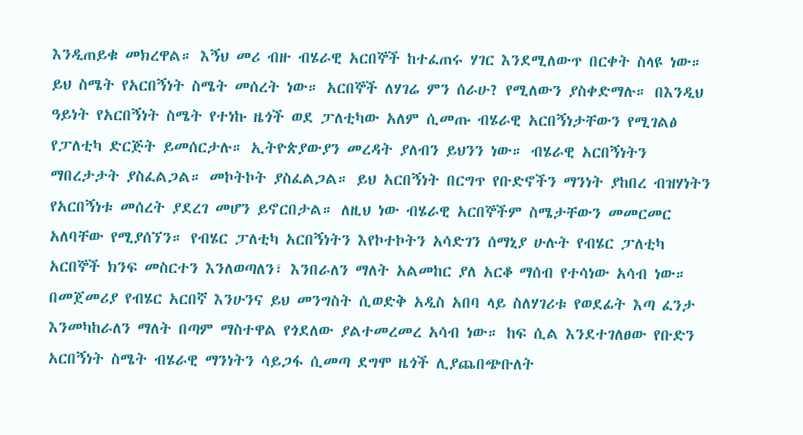እንዲጠይቁ መክረዋል። እኝህ መሪ ብዙ ብሄራዊ አርበኞች ከተፈጠሩ ሃገር እንደሚለውጥ በርቀት ስላዩ ነው። ይህ ስሜት የአርበኝነት ስሜት መሰረት ነው። አርበኞች ለሃገሬ ምን ሰራሁ? የሚለውን ያስቀድማሉ። በእንዲህ ዓይነት የአርበኝነት ስሜት የተነኩ ዜጎች ወደ ፓለቲካው አለም ሲመጡ ብሄራዊ አርበኝነታቸውን የሚገልፅ የፓለቲካ ድርጅት ይመሰርታሉ። ኢትዮጵያውያን መረዳት ያለብን ይህንን ነው። ብሄራዊ አርበኝነትን ማበረታታት ያስፈልጋል። መኮትኮት ያስፈልጋል። ይህ አርበኝነት በርግጥ የቡድኖችን ማንነት ያከበረ ብዝሃነትን የአርበኝነቱ መሰረት ያደረገ መሆን ይኖርበታል። ለዚህ ነው ብሄራዊ አርበኞችም ስሜታቸውን መመርመር አለባቸው የሚያሰኘን። የብሄር ፓለቲካ አርበኝነትን እየኮተኮትን አሳድገን ሰማኒያ ሁሉት የብሄር ፓለቲካ አርበኞች ክንፍ መስርተን እንለወጣለን፣ እንበራለን ማለት አልመከር ያለ አርቆ ማሰብ የተሳነው አሳብ ነው። በመጀመሪያ የብሄር አርበኛ እንሁንና ይህ መንግስት ሲወድቅ አዲስ አበባ ላይ ስለሃገሪቱ የወደፊት እጣ ፈንታ እንመካከራለን ማለት በጣም ማስተዋል የጎደለው ያልተመረመረ አሳብ ነው። ከፍ ሲል እንደተገለፀው የቡድን አርበኝነት ስሜት ብሄራዊ ማንነትን ሳይጋፋ ሲመጣ ደግሞ ዜጎች ሊያጨበጭቡለት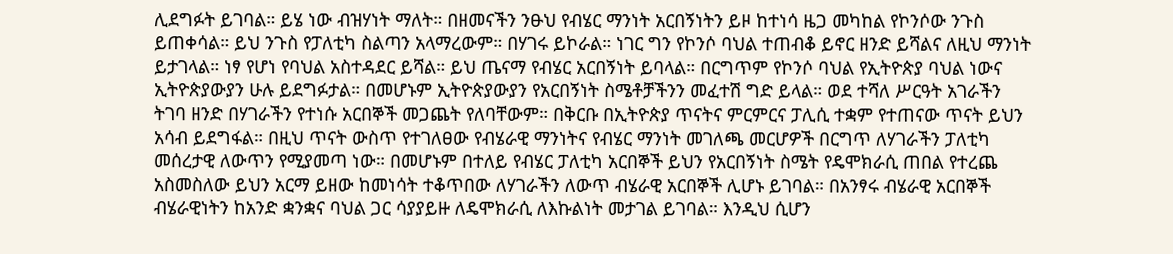ሊደግፉት ይገባል። ይሄ ነው ብዝሃነት ማለት። በዘመናችን ንፁህ የብሄር ማንነት አርበኝነትን ይዞ ከተነሳ ዜጋ መካከል የኮንሶው ንጉስ ይጠቀሳል። ይህ ንጉስ የፓለቲካ ስልጣን አላማረውም። በሃገሩ ይኮራል። ነገር ግን የኮንሶ ባህል ተጠብቆ ይኖር ዘንድ ይሻልና ለዚህ ማንነት ይታገላል። ነፃ የሆነ የባህል አስተዳደር ይሻል። ይህ ጤናማ የብሄር አርበኝነት ይባላል። በርግጥም የኮንሶ ባህል የኢትዮጵያ ባህል ነውና ኢትዮጵያውያን ሁሉ ይደግፉታል። በመሆኑም ኢትዮጵያውያን የአርበኝነት ስሜቶቻችንን መፈተሽ ግድ ይላል። ወደ ተሻለ ሥርዓት አገራችን ትገባ ዘንድ በሃገራችን የተነሱ አርበኞች መጋጨት የለባቸውም። በቅርቡ በኢትዮጵያ ጥናትና ምርምርና ፓሊሲ ተቋም የተጠናው ጥናት ይህን አሳብ ይደግፋል። በዚህ ጥናት ውስጥ የተገለፀው የብሄራዊ ማንነትና የብሄር ማንነት መገለጫ መርሆዎች በርግጥ ለሃገራችን ፓለቲካ መሰረታዊ ለውጥን የሚያመጣ ነው። በመሆኑም በተለይ የብሄር ፓለቲካ አርበኞች ይህን የአርበኝነት ስሜት የዴሞክራሲ ጠበል የተረጨ አስመስለው ይህን አርማ ይዘው ከመነሳት ተቆጥበው ለሃገራችን ለውጥ ብሄራዊ አርበኞች ሊሆኑ ይገባል። በአንፃሩ ብሄራዊ አርበኞች ብሄራዊነትን ከአንድ ቋንቋና ባህል ጋር ሳያያይዙ ለዴሞክራሲ ለእኩልነት መታገል ይገባል። እንዲህ ሲሆን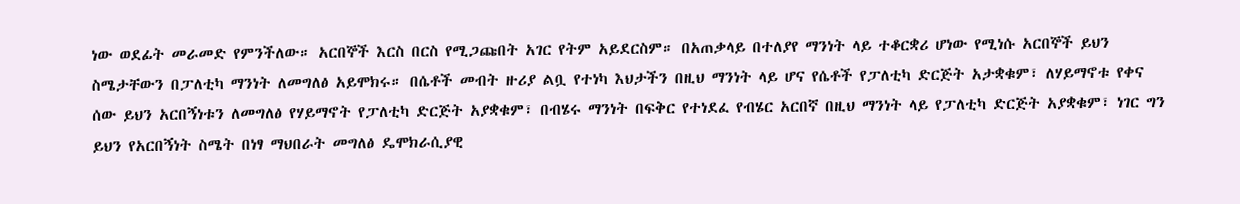ነው ወደፊት መራመድ የምንችለው። አርበኞች እርስ በርስ የሚጋጩበት አገር የትም አይደርስም። በአጠቃላይ በተለያየ ማንነት ላይ ተቆርቋሪ ሆነው የሚነሱ አርበኞች ይህን ስሜታቸውን በፓለቲካ ማንነት ለመግለፅ አይሞክሩ። በሴቶች መብት ዙሪያ ልቧ የተነካ እህታችን በዚህ ማንነት ላይ ሆና የሴቶች የፓለቲካ ድርጅት አታቋቁም፣ ለሃይማኖቱ የቀና ሰው ይህን አርበኝነቱን ለመግለፅ የሃይማኖት የፓለቲካ ድርጅት አያቋቁም፣ በብሄሩ ማንነት በፍቅር የተነደፈ የብሄር አርበኛ በዚህ ማንነት ላይ የፓለቲካ ድርጅት አያቋቁም፣ ነገር ግን ይህን የአርበኝነት ስሜት በነፃ ማህበራት መግለፅ ዴሞክራሲያዊ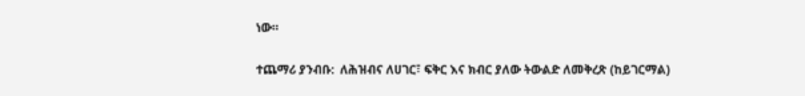ነው።

ተጨማሪ ያንብቡ:  ለሕዝብና ለሀገር፣ ፍቅር እና ክብር ያለው ትውልድ ለመቅረጽ (ከይገርማል)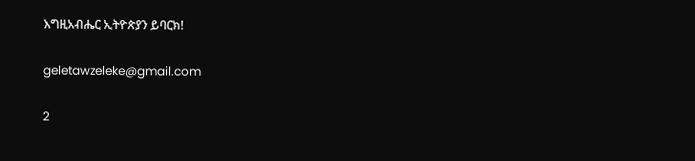እግዚአብሔር ኢትዮጵያን ይባርክ!

geletawzeleke@gmail.com

2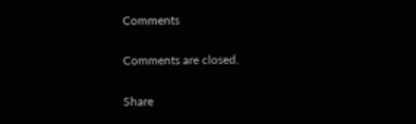Comments

Comments are closed.

Share